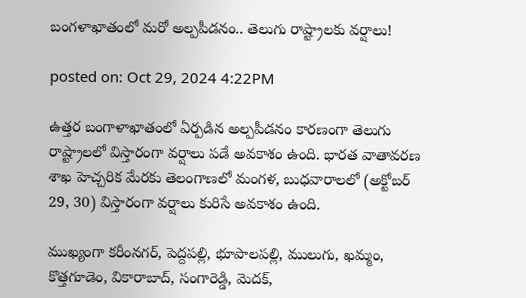బంగళాఖాతంలో మరో అల్పపీడనం.. తెలుగు రాష్ట్రాలకు వర్షాలు!

posted on: Oct 29, 2024 4:22PM

ఉత్తర బంగాళాఖాతంలో ఏర్పడిన అల్పపీడనం కారణంగా తెలుగు రాష్ట్రాలలో విస్తారంగా వర్షాలు పడే అవకాశం ఉంది. భారత వాతావరణ శాఖ హెచ్చరిక మేరకు తెలంగాణలో మంగళ, బుధవారాలలో (అక్టోబర్ 29, 30) విస్తారంగా వర్షాలు కురిసే అవకాశం ఉంది.

ముఖ్యంగా కరీంనగర్, పెద్దపల్లి, భూపాలపల్లి, ములుగు, ఖమ్మం, కొత్తగూడెం, వికారాబాద్, సంగారెడ్డి, మెదక్,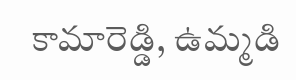కామారెడ్డి, ఉమ్మడి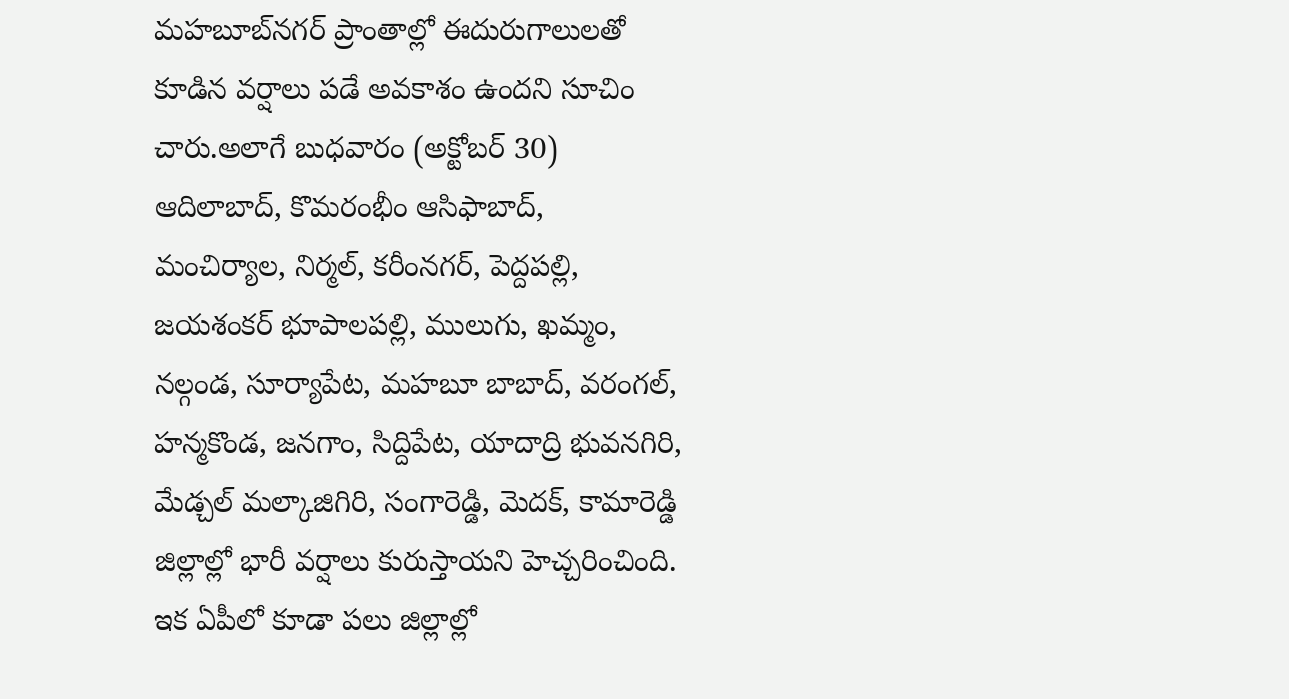మహబూబ్‌నగర్ ప్రాంతాల్లో ఈదురుగాలులతో కూడిన వర్షాలు పడే అవకాశం ఉందని సూచిం చారు.అలాగే బుధవారం (అక్టోబర్ 30) ఆదిలాబాద్, కొమరంభీం ఆసిఫాబాద్, మంచిర్యాల, నిర్మల్, కరీంనగర్, పెద్దపల్లి, జయశంకర్ భూపాలపల్లి, ములుగు, ఖమ్మం, నల్గండ, సూర్యాపేట, మహబూ బాబాద్, వరంగల్, హన్మకొండ, జనగాం, సిద్దిపేట, యాదాద్రి భువనగిరి, మేడ్చల్ మల్కాజిగిరి, సంగారెడ్డి, మెదక్, కామారెడ్డి జిల్లాల్లో భారీ వర్షాలు కురుస్తాయని హెచ్చరించింది. ఇక ఏపీలో కూడా పలు జిల్లాల్లో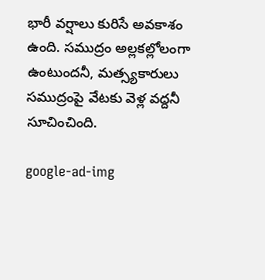భారీ వర్షాలు కురిసే అవకాశం ఉంది. సముద్రం అల్లకల్లోలంగా ఉంటుందనీ, మత్స్యకారులు సముద్రంపై వేటకు వెళ్ల వద్దనీ సూచించింది.

google-ad-img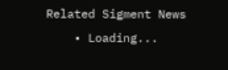Related Sigment News
    • Loading...